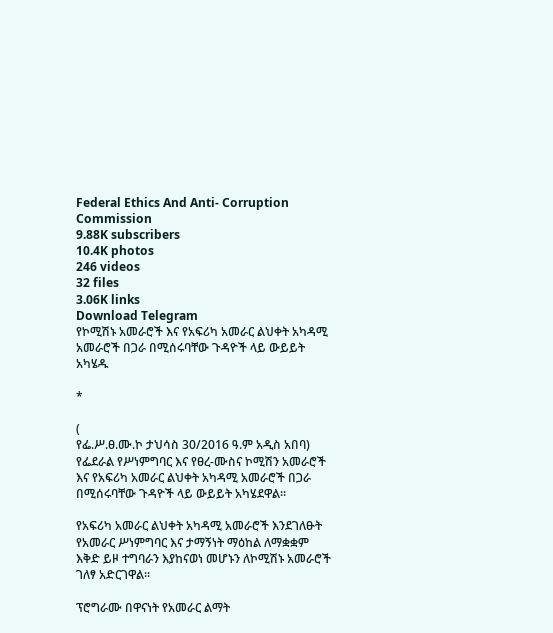Federal Ethics And Anti- Corruption Commission
9.88K subscribers
10.4K photos
246 videos
32 files
3.06K links
Download Telegram
የኮሚሽኑ አመራሮች እና የአፍሪካ አመራር ልህቀት አካዳሚ አመራሮች በጋራ በሚሰሩባቸው ጉዳዮች ላይ ውይይት አካሄዱ

*

(
የፌ.ሥ.ፀ.ሙ.ኮ ታህሳስ 30/2016 ዓ.ም አዲስ አበባ) የፌደራል የሥነምግባር እና የፀረ-ሙስና ኮሚሽን አመራሮች እና የአፍሪካ አመራር ልህቀት አካዳሚ አመራሮች በጋራ በሚሰሩባቸው ጉዳዮች ላይ ውይይት አካሄደዋል፡፡

የአፍሪካ አመራር ልህቀት አካዳሚ አመራሮች እንደገለፁት የአመራር ሥነምግባር እና ታማኝነት ማዕከል ለማቋቋም እቅድ ይዞ ተግባራን እያከናወነ መሆኑን ለኮሚሽኑ አመራሮች ገለፃ አድርገዋል፡፡

ፕሮግራሙ በዋናነት የአመራር ልማት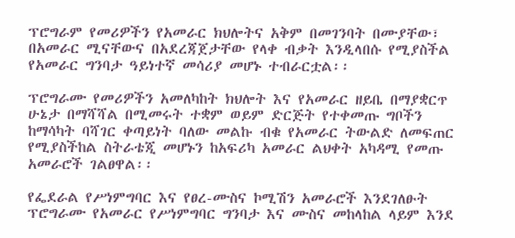ፕሮግራም የመሪዎችን የአመራር ክህሎትና አቅም በመገንባት በሙያቸው፣ በአመራር ሚናቸውና በአደረጃጀታቸው የላቀ ብቃት እንዲላበሱ የሚያስችል የአመራር ግንባታ ዓይነተኛ መሳሪያ መሆኑ ተብራርቷል፡፡

ፕሮግራሙ የመሪዎችን አመለካከት ክህሎት እና የአመራር ዘይቤ በማያቋርጥ ሁኔታ በማሻሻል በሚመሩት ተቋም ወይም ድርጅት የተቀመጡ ግቦችን ከማሳካት ባሻገር ቀጣይነት ባለው መልኩ ብቁ የአመራር ትውልድ ለመፍጠር የሚያስችከል ስትራቴጂ መሆኑን ከአፍሪካ አመራር ልህቀት አካዳሚ የመጡ አመራሮች ገልፀዋል፡፡

የፌደራል የሥነምግባር እና የፀረ-ሙስና ኮሚሽን አመራሮች እንደገለፁት ፕሮግራሙ የአመራር የሥነምግባር ግንባታ እና ሙስና መከላከል ላይም እንደ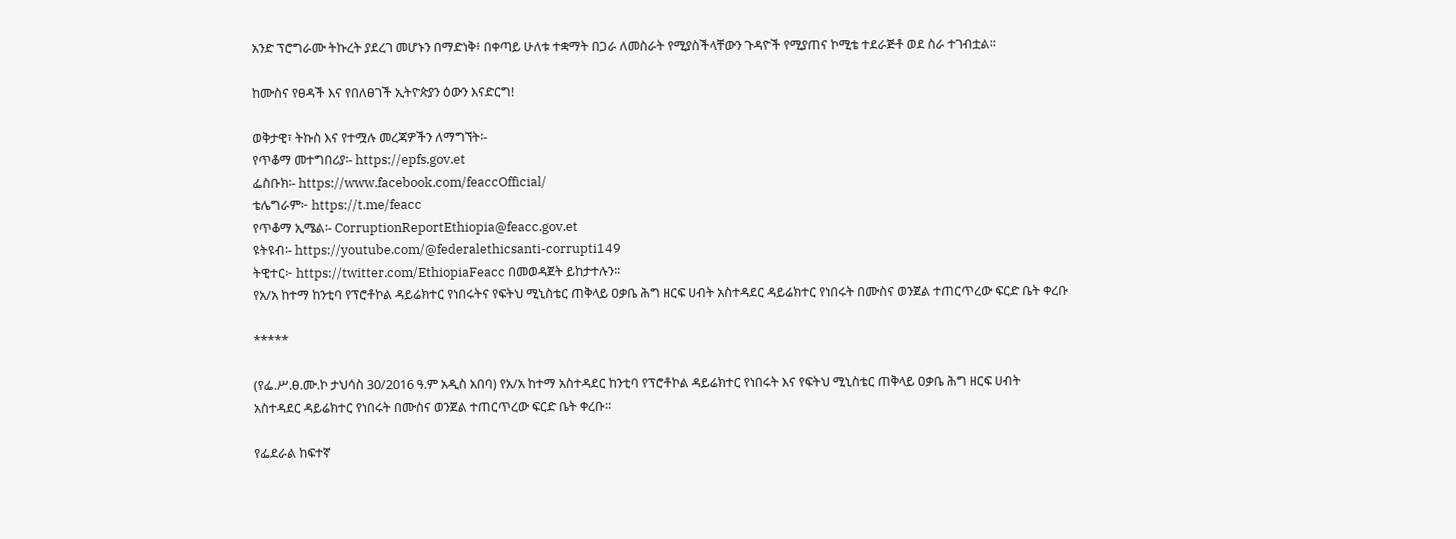አንድ ፕሮግራሙ ትኩረት ያደረገ መሆኑን በማድነቅ፥ በቀጣይ ሁለቱ ተቋማት በጋራ ለመስራት የሚያስችላቸውን ጉዳዮች የሚያጠና ኮሚቴ ተደራጅቶ ወደ ስራ ተገብቷል፡፡

ከሙስና የፀዳች እና የበለፀገች ኢትዮጵያን ዕውን እናድርግ!

ወቅታዊ፣ ትኩስ እና የተሟሉ መረጃዎችን ለማግኘት፡-
የጥቆማ መተግበሪያ፡- https://epfs.gov.et
ፌስቡክ፡- https://www.facebook.com/feaccOfficial/
ቴሌግራም፦ https://t.me/feacc
የጥቆማ ኢሜል፡- CorruptionReportEthiopia@feacc.gov.et
ዩትዩብ፡- https://youtube.com/@federalethicsanti-corrupti149
ትዊተር፦ https://twitter.com/EthiopiaFeacc በመወዳጀት ይከታተሉን፡፡
የአ/አ ከተማ ከንቲባ የፕሮቶኮል ዳይሬክተር የነበሩትና የፍትህ ሚኒስቴር ጠቅላይ ዐቃቤ ሕግ ዘርፍ ሀብት አስተዳደር ዳይሬክተር የነበሩት በሙስና ወንጀል ተጠርጥረው ፍርድ ቤት ቀረቡ

*****

(የፌ.ሥ.ፀ.ሙ.ኮ ታህሳስ 30/2016 ዓ.ም አዲስ አበባ) የአ/አ ከተማ አስተዳደር ከንቲባ የፕሮቶኮል ዳይሬክተር የነበሩት እና የፍትህ ሚኒስቴር ጠቅላይ ዐቃቤ ሕግ ዘርፍ ሀብት አስተዳደር ዳይሬክተር የነበሩት በሙስና ወንጀል ተጠርጥረው ፍርድ ቤት ቀረቡ።

የፌደራል ከፍተኛ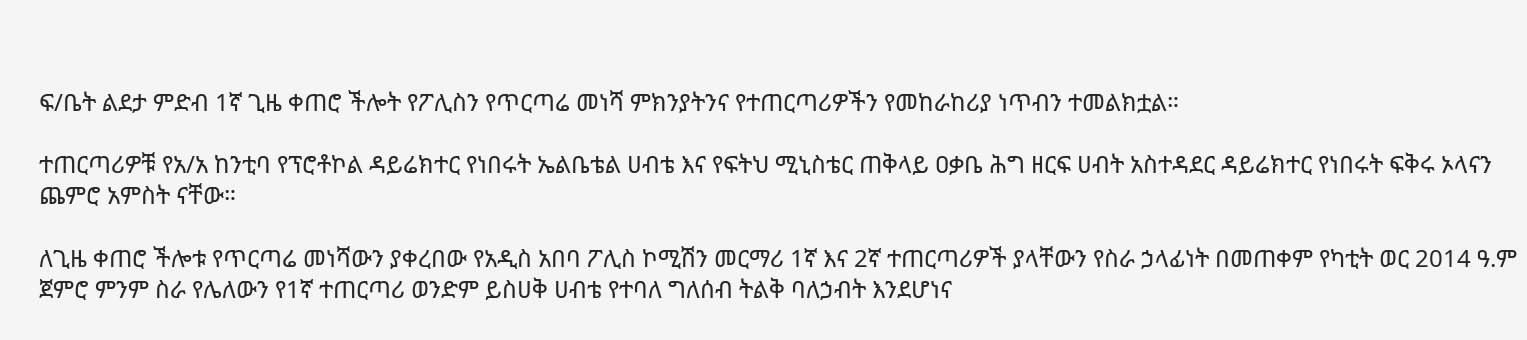ፍ/ቤት ልደታ ምድብ 1ኛ ጊዜ ቀጠሮ ችሎት የፖሊስን የጥርጣሬ መነሻ ምክንያትንና የተጠርጣሪዎችን የመከራከሪያ ነጥብን ተመልክቷል።

ተጠርጣሪዎቹ የአ/አ ከንቲባ የፕሮቶኮል ዳይሬክተር የነበሩት ኤልቤቴል ሀብቴ እና የፍትህ ሚኒስቴር ጠቅላይ ዐቃቤ ሕግ ዘርፍ ሀብት አስተዳደር ዳይሬክተር የነበሩት ፍቅሩ ኦላናን ጨምሮ አምስት ናቸው።

ለጊዜ ቀጠሮ ችሎቱ የጥርጣሬ መነሻውን ያቀረበው የአዲስ አበባ ፖሊስ ኮሚሽን መርማሪ 1ኛ እና 2ኛ ተጠርጣሪዎች ያላቸውን የስራ ኃላፊነት በመጠቀም የካቲት ወር 2014 ዓ.ም ጀምሮ ምንም ስራ የሌለውን የ1ኛ ተጠርጣሪ ወንድም ይስሀቅ ሀብቴ የተባለ ግለሰብ ትልቅ ባለኃብት እንደሆነና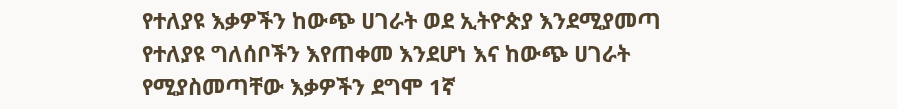የተለያዩ እቃዎችን ከውጭ ሀገራት ወደ ኢትዮጵያ እንደሚያመጣ የተለያዩ ግለሰቦችን እየጠቀመ እንደሆነ እና ከውጭ ሀገራት የሚያስመጣቸው እቃዎችን ደግሞ 1ኛ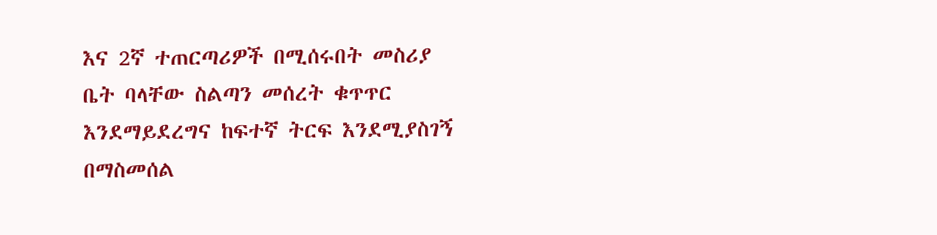እና 2ኛ ተጠርጣሪዎች በሚሰሩበት መስሪያ ቤት ባላቸው ስልጣን መሰረት ቁጥጥር እንደማይደረግና ከፍተኛ ትርፍ እንደሚያስገኝ በማስመሰል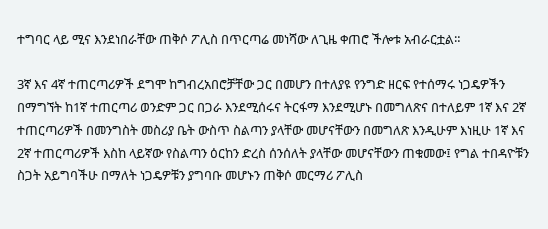ተግባር ላይ ሚና እንደነበራቸው ጠቅሶ ፖሊስ በጥርጣሬ መነሻው ለጊዜ ቀጠሮ ችሎቱ አብራርቷል።

3ኛ እና 4ኛ ተጠርጣሪዎች ደግሞ ከግብረአበሮቻቸው ጋር በመሆን በተለያዩ የንግድ ዘርፍ የተሰማሩ ነጋዴዎችን በማግኘት ከ1ኛ ተጠርጣሪ ወንድም ጋር በጋራ እንደሚሰሩና ትርፋማ እንደሚሆኑ በመግለጽና በተለይም 1ኛ እና 2ኛ ተጠርጣሪዎች በመንግስት መስሪያ ቤት ውስጥ ስልጣን ያላቸው መሆናቸውን በመግለጽ እንዲሁም እነዚሁ 1ኛ እና 2ኛ ተጠርጣሪዎች እስከ ላይኛው የስልጣን ዕርከን ድረስ ሰንሰለት ያላቸው መሆናቸውን ጠቁመው፤ የግል ተበዳዮቹን ስጋት አይግባችሁ በማለት ነጋዴዎቹን ያግባቡ መሆኑን ጠቅሶ መርማሪ ፖሊስ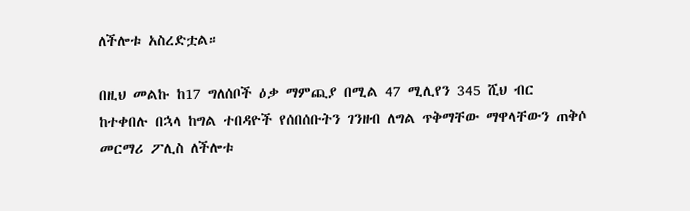ለችሎቱ አስረድቷል።

በዚህ መልኩ ከ17 ግለሰቦች ዕቃ ማምጪያ በሚል 47 ሚሊየን 345 ሺህ ብር ከተቀበሉ በኋላ ከግል ተበዳዮች የሰበሰቡትን ገንዘብ ለግል ጥቅማቸው ማዋላቸውን ጠቅሶ መርማሪ ፖሊስ ለችሎቱ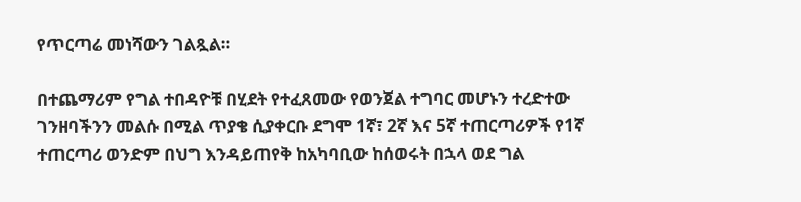የጥርጣሬ መነሻውን ገልጿል።

በተጨማሪም የግል ተበዳዮቹ በሂደት የተፈጸመው የወንጀል ተግባር መሆኑን ተረድተው ገንዘባችንን መልሱ በሚል ጥያቄ ሲያቀርቡ ደግሞ 1ኛ፣ 2ኛ እና 5ኛ ተጠርጣሪዎች የ1ኛ ተጠርጣሪ ወንድም በህግ እንዳይጠየቅ ከአካባቢው ከሰወሩት በኋላ ወደ ግል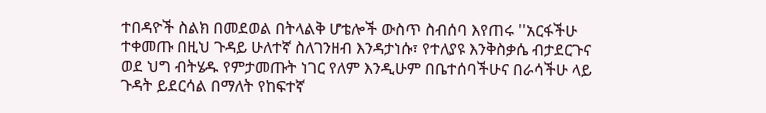ተበዳዮች ስልክ በመደወል በትላልቅ ሆቴሎች ውስጥ ስብሰባ እየጠሩ ''አርፋችሁ ተቀመጡ በዚህ ጉዳይ ሁለተኛ ስለገንዘብ እንዳታነሱ፣ የተለያዩ እንቅስቃሴ ብታደርጉና ወደ ህግ ብትሄዱ የምታመጡት ነገር የለም እንዲሁም በቤተሰባችሁና በራሳችሁ ላይ ጉዳት ይደርሳል በማለት የከፍተኛ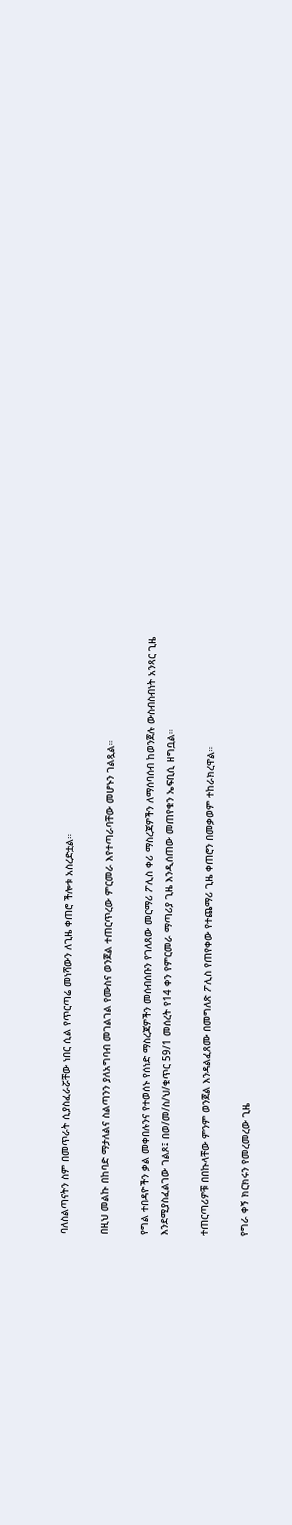ባለስልጣናትን ስም በመጥራት ሲያስፈራሯቸው ነበር ሲል የጥርጣሬ መነሻውን ለጊዜ ቀጠሮ ችሎቱ አስረድቷል።

በዚህ መልኩ በከባድ ማታለልና ስልጣንን ያለአግባብ መገልገል የሙስና ወንጀል ተጠርጥረው ምርመራ እየተጣራባቸው መሆኑን ገልጿል።

የግል ተበዳዮችን ቃል መቀበሉንና የተወሰኑ የሰነድ ማስረጃዎችን መሰብሰቡን የገለጸው መርማሪ ፖሊስ ቀሪ ማስረጃዎችን ለማሰባሰብ ከወንጀሉ ውስብስብነት አንጻር ጊዜ እንደሚያስፈልገው ገልጾ፤ በወ/መ/ስ/ህ/ቁጥር 59/1 መሰረት የ14 ቀን የምርመራ ማጣሪያ ጊዜ እንዲሰጠው መጠየቁን ኤፍቢሲ ዘግቧል።

ተጠርጣሪዎቹ በበኩላቸው ምንም ወንጀል እንዳልፈጸሙ በመግለጽ ፖሊስ የጠየቀው የተጨማሪ ጊዜ ቀጠሮን በመቃወም ተከራክረዋል።

የግራ ቀኝ ክርክሩን የመረመረው ጊዜ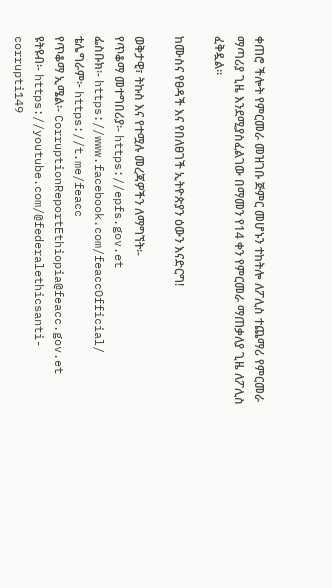ቀጠሮ ችሎት የምርመራ መዝገቡ ጅምር መሆኑን ተከትሎ ለፖሊስ ተጨማሪ የምርመራ ማጣሪያ ጊዜ እንደሚያስፈልገው በማመን የ14 ቀን የምርመራ ማጠቃለያ ጊዜ ለፖሊስ ፈቅዷል።

ከሙስና የፀዳች እና የበለፀገች ኢትዮጵያን ዕውን እናድርግ!

ወቅታዊ፣ ትኩስ እና የተሟሉ መረጃዎችን ለማግኘት፡-
የጥቆማ መተግበሪያ፡- https://epfs.gov.et
ፌስቡክ፡- https://www.facebook.com/feaccOfficial/
ቴሌግራም፦ https://t.me/feacc
የጥቆማ ኢሜል፡- CorruptionReportEthiopia@feacc.gov.et
ዩትዩብ፡- https://youtube.com/@federalethicsanti-corrupti149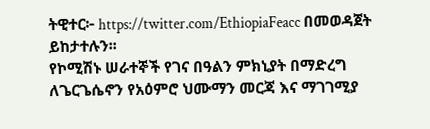ትዊተር፦ https://twitter.com/EthiopiaFeacc በመወዳጀት ይከታተሉን፡፡
የኮሚሽኑ ሠራተኞች የገና በዓልን ምክኒያት በማድረግ ለጌርጌሴኖን የአዕምሮ ህሙማን መርጃ እና ማገገሚያ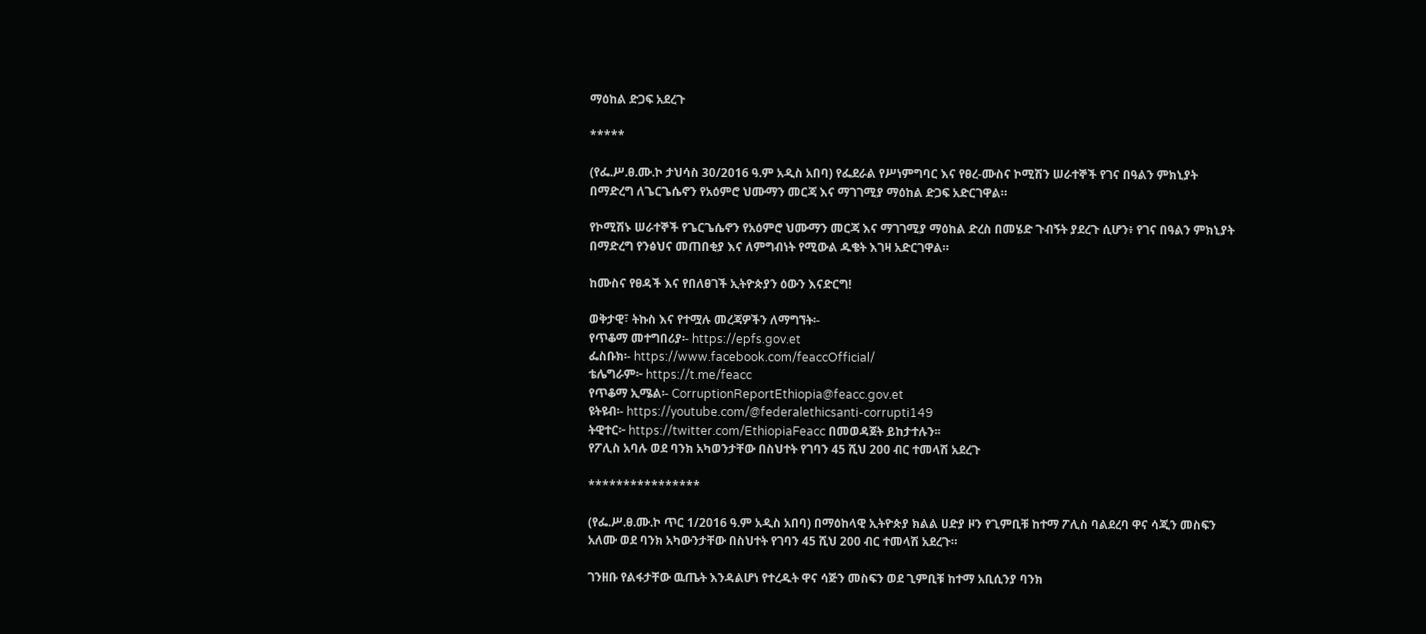ማዕከል ድጋፍ አደረጉ

*****

(የፌ.ሥ.ፀ.ሙ.ኮ ታህሳስ 30/2016 ዓ.ም አዲስ አበባ) የፌደራል የሥነምግባር እና የፀረ-ሙስና ኮሚሽን ሠራተኞች የገና በዓልን ምክኒያት በማድረግ ለጌርጌሴኖን የአዕምሮ ህሙማን መርጃ እና ማገገሚያ ማዕከል ድጋፍ አድርገዋል።

የኮሚሽኑ ሠራተኞች የጌርጌሴኖን የአዕምሮ ህሙማን መርጃ እና ማገገሚያ ማዕከል ድረስ በመሄድ ጉብኝት ያደረጉ ሲሆን፥ የገና በዓልን ምክኒያት በማድረግ የንፅህና መጠበቂያ እና ለምግብነት የሚውል ዱቄት እገዛ አድርገዋል።

ከሙስና የፀዳች እና የበለፀገች ኢትዮጵያን ዕውን እናድርግ!

ወቅታዊ፣ ትኩስ እና የተሟሉ መረጃዎችን ለማግኘት፡-
የጥቆማ መተግበሪያ፡- https://epfs.gov.et
ፌስቡክ፡- https://www.facebook.com/feaccOfficial/
ቴሌግራም፦ https://t.me/feacc
የጥቆማ ኢሜል፡- CorruptionReportEthiopia@feacc.gov.et
ዩትዩብ፡- https://youtube.com/@federalethicsanti-corrupti149
ትዊተር፦ https://twitter.com/EthiopiaFeacc በመወዳጀት ይከታተሉን፡፡
የፖሊስ አባሉ ወደ ባንክ አካወንታቸው በስህተት የገባን 45 ሺህ 200 ብር ተመላሽ አደረጉ

****************

(የፌ.ሥ.ፀ.ሙ.ኮ ጥር 1/2016 ዓ.ም አዲስ አበባ) በማዕከላዊ ኢትዮጵያ ክልል ሀድያ ዞን የጊምቢቹ ከተማ ፖሊስ ባልደረባ ዋና ሳጂን መስፍን አለሙ ወደ ባንክ አካውንታቸው በስህተት የገባን 45 ሺህ 200 ብር ተመላሽ አደረጉ።

ገንዘቡ የልፋታቸው ዉጤት እንዳልሆነ የተረዱት ዋና ሳጅን መስፍን ወደ ጊምቢቹ ከተማ አቢሲንያ ባንክ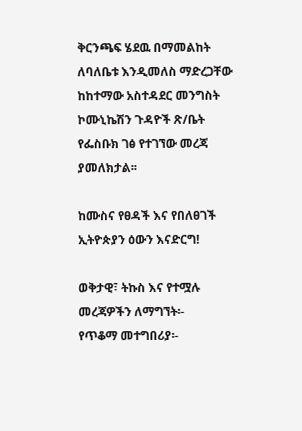ቅርንጫፍ ሄደዉ በማመልከት ለባለቤቱ እንዲመለስ ማድረጋቸው ከከተማው አስተዳደር መንግስት ኮሙኒኬሽን ጉዳዮች ጽ/ቤት የፌስቡክ ገፅ የተገኘው መረጃ ያመለክታል፡፡

ከሙስና የፀዳች እና የበለፀገች ኢትዮጵያን ዕውን እናድርግ!

ወቅታዊ፣ ትኩስ እና የተሟሉ መረጃዎችን ለማግኘት፡-
የጥቆማ መተግበሪያ፡-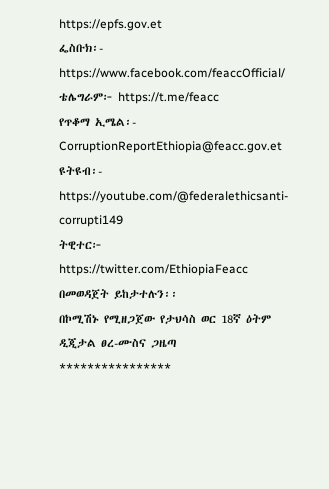https://epfs.gov.et
ፌስቡክ፡- https://www.facebook.com/feaccOfficial/
ቴሌግራም፦ https://t.me/feacc
የጥቆማ ኢሜል፡- CorruptionReportEthiopia@feacc.gov.et
ዩትዩብ፡- https://youtube.com/@federalethicsanti-corrupti149
ትዊተር፦ https://twitter.com/EthiopiaFeacc በመወዳጀት ይከታተሉን፡፡
በኮሚሽኑ የሚዘጋጀው የታህሳስ ወር 18ኛ ዕትም ዲጂታል ፀረ-ሙስና ጋዜጣ
****************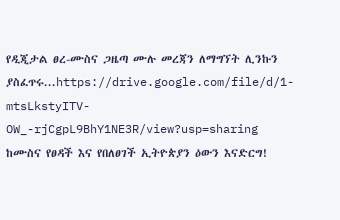የዲጂታል ፀረ-ሙስና ጋዜጣ ሙሉ መረጃን ለማግኘት ሊንኩን ያስፈጥሩ...https://drive.google.com/file/d/1-mtsLkstyITV-OW_-rjCgpL9BhY1NE3R/view?usp=sharing
ከሙስና የፀዳች እና የበለፀገች ኢትዮጵያን ዕውን እናድርግ!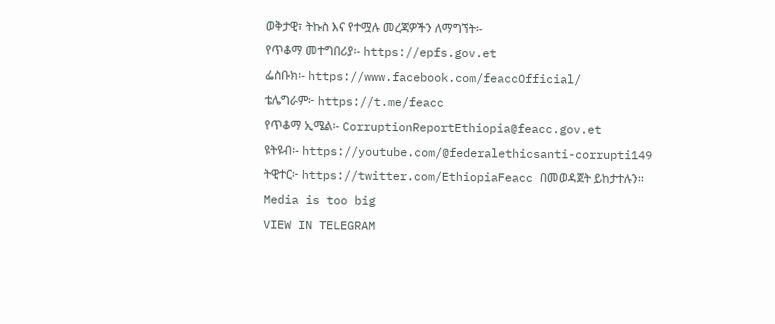ወቅታዊ፣ ትኩስ እና የተሟሉ መረጃዎችን ለማግኘት፡-
የጥቆማ መተግበሪያ፡- https://epfs.gov.et
ፌስቡክ፡- https://www.facebook.com/feaccOfficial/
ቴሌግራም፦ https://t.me/feacc
የጥቆማ ኢሜል፡- CorruptionReportEthiopia@feacc.gov.et
ዩትዩብ፡- https://youtube.com/@federalethicsanti-corrupti149
ትዊተር፦ https://twitter.com/EthiopiaFeacc በመወዳጀት ይከታተሉን፡፡
Media is too big
VIEW IN TELEGRAM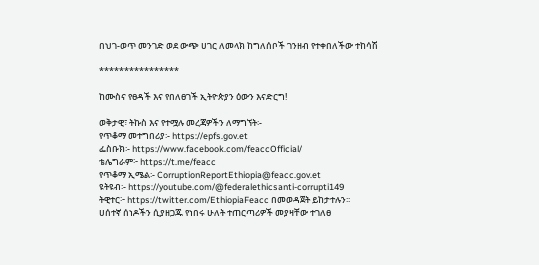በህገ-ወጥ መንገድ ወደ ውጭ ሀገር ለመላክ ከግለሰቦች ገንዘብ የተቀበለችው ተከሳሽ

****************

ከሙስና የፀዳች እና የበለፀገች ኢትዮጵያን ዕውን እናድርግ!

ወቅታዊ፣ ትኩስ እና የተሟሉ መረጃዎችን ለማግኘት፡-
የጥቆማ መተግበሪያ፡- https://epfs.gov.et
ፌስቡክ፡- https://www.facebook.com/feaccOfficial/
ቴሌግራም፦ https://t.me/feacc
የጥቆማ ኢሜል፡- CorruptionReportEthiopia@feacc.gov.et
ዩትዩብ፡- https://youtube.com/@federalethicsanti-corrupti149
ትዊተር፦ https://twitter.com/EthiopiaFeacc በመወዳጀት ይከታተሉን፡፡
ሀሰተኛ ሰነዶችን ሲያዘጋጁ የነበሩ ሁለት ተጠርጣሪዎች መያዛቸው ተገለፀ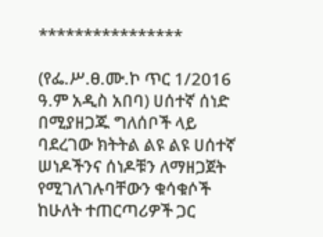****************

(የፌ.ሥ.ፀ.ሙ.ኮ ጥር 1/2016 ዓ.ም አዲስ አበባ) ሀሰተኛ ሰነድ በሚያዘጋጁ ግለሰቦች ላይ ባደረገው ክትትል ልዩ ልዩ ሀሰተኛ ሠነዶችንና ሰነዶቹን ለማዘጋጀት የሚገለገሉባቸውን ቁሳቁሶች ከሁለት ተጠርጣሪዎች ጋር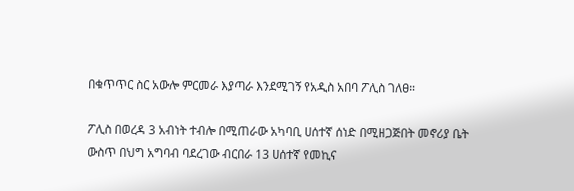በቁጥጥር ስር አውሎ ምርመራ እያጣራ እንደሚገኝ የአዲስ አበባ ፖሊስ ገለፀ።

ፖሊስ በወረዳ 3 አብነት ተብሎ በሚጠራው አካባቢ ሀሰተኛ ሰነድ በሚዘጋጅበት መኖሪያ ቤት ውስጥ በህግ አግባብ ባደረገው ብርበራ 13 ሀሰተኛ የመኪና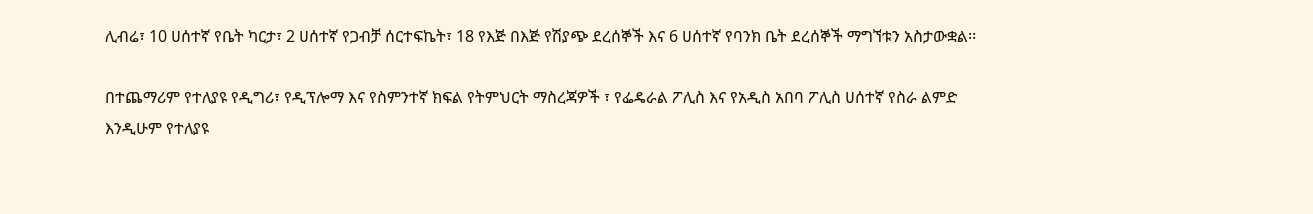ሊብሬ፣ 10 ሀሰተኛ የቤት ካርታ፣ 2 ሀሰተኛ የጋብቻ ሰርተፍኬት፣ 18 የእጅ በእጅ የሽያጭ ደረሰኞች እና 6 ሀሰተኛ የባንክ ቤት ደረሰኞች ማግኘቱን አስታውቋል፡፡

በተጨማሪም የተለያዩ የዲግሪ፣ የዲፕሎማ እና የስምንተኛ ክፍል የትምህርት ማስረጃዎች ፣ የፌዴራል ፖሊስ እና የአዲስ አበባ ፖሊስ ሀሰተኛ የስራ ልምድ እንዲሁም የተለያዩ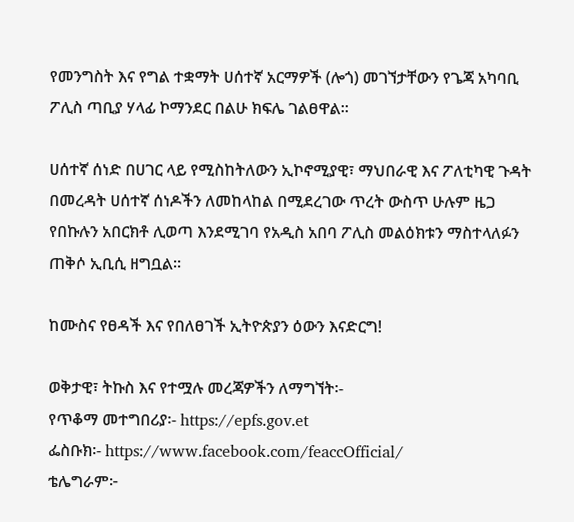የመንግስት እና የግል ተቋማት ሀሰተኛ አርማዎች (ሎጎ) መገኘታቸውን የጌጃ አካባቢ ፖሊስ ጣቢያ ሃላፊ ኮማንደር በልሁ ክፍሌ ገልፀዋል።

ሀሰተኛ ሰነድ በሀገር ላይ የሚስከትለውን ኢኮኖሚያዊ፣ ማህበራዊ እና ፖለቲካዊ ጉዳት በመረዳት ሀሰተኛ ሰነዶችን ለመከላከል በሚደረገው ጥረት ውስጥ ሁሉም ዜጋ የበኩሉን አበርክቶ ሊወጣ እንደሚገባ የአዲስ አበባ ፖሊስ መልዕክቱን ማስተላለፉን ጠቅሶ ኢቢሲ ዘግቧል።

ከሙስና የፀዳች እና የበለፀገች ኢትዮጵያን ዕውን እናድርግ!

ወቅታዊ፣ ትኩስ እና የተሟሉ መረጃዎችን ለማግኘት፡-
የጥቆማ መተግበሪያ፡- https://epfs.gov.et
ፌስቡክ፡- https://www.facebook.com/feaccOfficial/
ቴሌግራም፦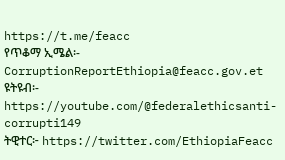https://t.me/feacc
የጥቆማ ኢሜል፡- CorruptionReportEthiopia@feacc.gov.et
ዩትዩብ፡- https://youtube.com/@federalethicsanti-corrupti149
ትዊተር፦ https://twitter.com/EthiopiaFeacc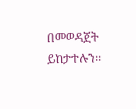በመወዳጀት ይከታተሉን፡፡